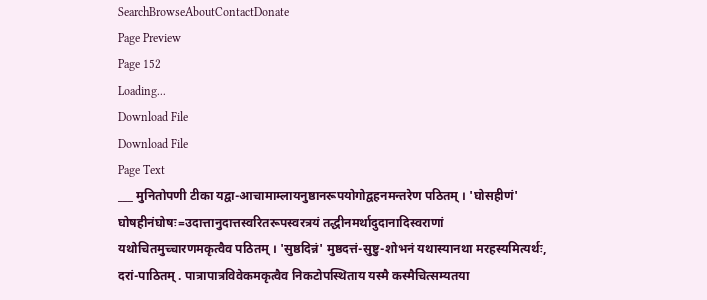SearchBrowseAboutContactDonate
Page Preview
Page 152
Loading...
Download File
Download File
Page Text
___ मुनितोपणी टीका यद्वा-आचामाम्लायनुष्ठानरूपयोगोद्वहनमन्तरेण पठितम् । 'घोसहीणं' घोषहीनंघोषः=उदात्तानुदात्तस्वरितरूपस्वरत्रयं तद्धीनमर्थादुदानादिस्वराणां यथोचितमुच्चारणमकृत्वैव पठितम् । 'सुष्ठदिन्नं' मुष्ठदत्तं-सुष्टु-शोभनं यथास्यानथा मरहस्यमित्यर्थः, दरां-पाठितम् . पात्रापात्रविवेकमकृत्वैव निकटोपस्थिताय यस्मै कस्मैचित्सम्यतया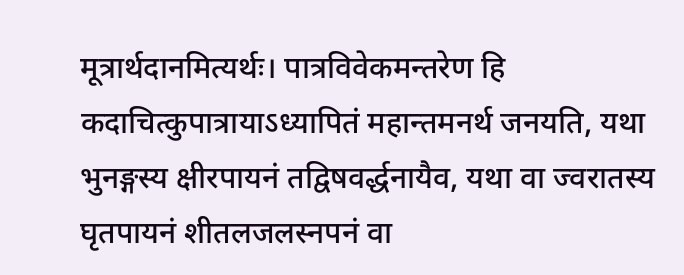मूत्रार्थदानमित्यर्थः। पात्रविवेकमन्तरेण हि कदाचित्कुपात्रायाऽध्यापितं महान्तमनर्थ जनयति, यथा भुनङ्गस्य क्षीरपायनं तद्विषवर्द्धनायैव, यथा वा ज्वरातस्य घृतपायनं शीतलजलस्नपनं वा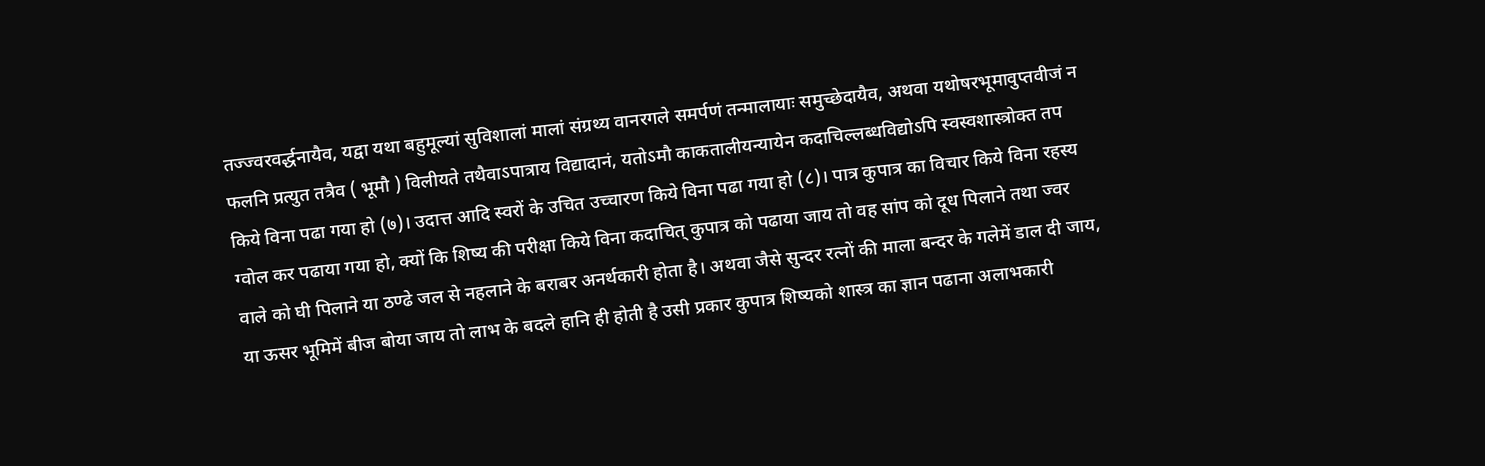तज्ज्वरवर्द्धनायैव, यद्वा यथा बहुमूल्यां सुविशालां मालां संग्रथ्य वानरगले समर्पणं तन्मालायाः समुच्छेदायैव, अथवा यथोषरभूमावुप्तवीजं न फलनि प्रत्युत तत्रैव ( भूमौ ) विलीयते तथैवाऽपात्राय विद्यादानं, यतोऽमौ काकतालीयन्यायेन कदाचिल्लब्धविद्योऽपि स्वस्वशास्त्रोक्त तप किये विना पढा गया हो (७)। उदात्त आदि स्वरों के उचित उच्चारण किये विना पढा गया हो (८)। पात्र कुपात्र का विचार किये विना रहस्य ग्वोल कर पढाया गया हो, क्यों कि शिष्य की परीक्षा किये विना कदाचित् कुपात्र को पढाया जाय तो वह सांप को दूध पिलाने तथा ज्वर वाले को घी पिलाने या ठण्ढे जल से नहलाने के बराबर अनर्थकारी होता है। अथवा जैसे सुन्दर रत्नों की माला बन्दर के गलेमें डाल दी जाय, या ऊसर भूमिमें बीज बोया जाय तो लाभ के बदले हानि ही होती है उसी प्रकार कुपात्र शिष्यको शास्त्र का ज्ञान पढाना अलाभकारी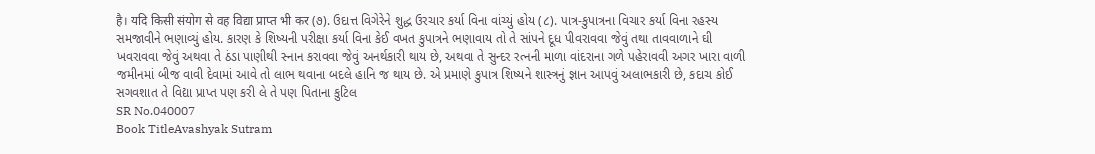है। यदि किसी संयोग से वह विद्या प्राप्त भी कर (૭). ઉદાત્ત વિગેરેને શુદ્ધ ઉરચાર કર્યા વિના વાંચ્યું હોય (૮). પાત્ર-કુપાત્રના વિચાર કર્યા વિના રહસ્ય સમજાવીને ભણાવ્યું હોય. કારણ કે શિષ્યની પરીક્ષા કર્યા વિના કેઈ વખત કુપાત્રને ભણાવાય તો તે સાંપને દૂધ પીવરાવવા જેવું તથા તાવવાળાને ઘી ખવરાવવા જેવું અથવા તે ઠંડા પાણીથી સ્નાન કરાવવા જેવું અનર્થકારી થાય છે, અથવા તે સુન્દર રત્નની માળા વાંદરાના ગળે પહેરાવવી અગર ખારા વાળી જમીનમાં બીજ વાવી દેવામાં આવે તો લાભ થવાના બદલે હાનિ જ થાય છે. એ પ્રમાણે કુપાત્ર શિષ્યને શાસ્ત્રનું જ્ઞાન આપવું અલાભકારી છે, કદાચ કોઈ સગવશાત તે વિદ્યા પ્રાપ્ત પણ કરી લે તે પણ પિતાના કુટિલ
SR No.040007
Book TitleAvashyak Sutram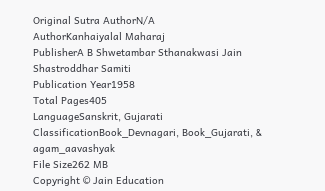Original Sutra AuthorN/A
AuthorKanhaiyalal Maharaj
PublisherA B Shwetambar Sthanakwasi Jain Shastroddhar Samiti
Publication Year1958
Total Pages405
LanguageSanskrit, Gujarati
ClassificationBook_Devnagari, Book_Gujarati, & agam_aavashyak
File Size262 MB
Copyright © Jain Education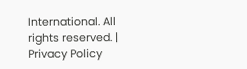International. All rights reserved. | Privacy Policy